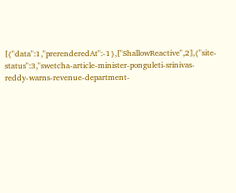[{"data":1,"prerenderedAt":-1},["ShallowReactive",2],{"site-status":3,"swetcha-article-minister-ponguleti-srinivas-reddy-warns-revenue-department-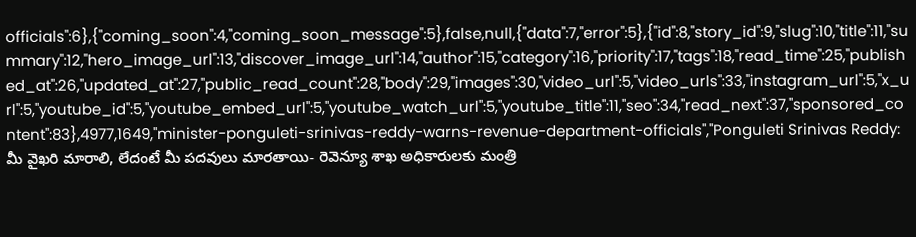officials":6},{"coming_soon":4,"coming_soon_message":5},false,null,{"data":7,"error":5},{"id":8,"story_id":9,"slug":10,"title":11,"summary":12,"hero_image_url":13,"discover_image_url":14,"author":15,"category":16,"priority":17,"tags":18,"read_time":25,"published_at":26,"updated_at":27,"public_read_count":28,"body":29,"images":30,"video_url":5,"video_urls":33,"instagram_url":5,"x_url":5,"youtube_id":5,"youtube_embed_url":5,"youtube_watch_url":5,"youtube_title":11,"seo":34,"read_next":37,"sponsored_content":83},4977,1649,"minister-ponguleti-srinivas-reddy-warns-revenue-department-officials","Ponguleti Srinivas Reddy: మీ వైఖరి మారాలి, లేదంటే మీ పదవులు మారతాయి- రెవెన్యూ శాఖ అధికారులకు మంత్రి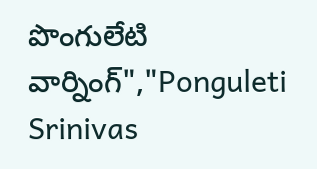పొంగులేటి వార్నింగ్","Ponguleti Srinivas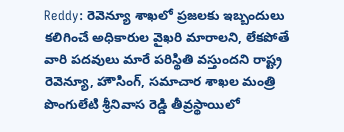Reddy: రెవెన్యూ శాఖలో ప్రజలకు ఇబ్బందులు కలిగించే అధికారుల వైఖరి మారాలని, లేకపోతే వారి పదవులు మారే పరిస్థితి వస్తుందని రాష్ట్ర రెవెన్యూ, హౌసింగ్, సమాచార శాఖల మంత్రి పొంగులేటి శ్రీనివాస రెడ్డి తీవ్రస్థాయిలో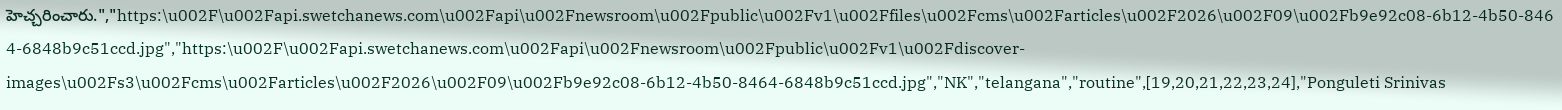హెచ్చరించారు.","https:\u002F\u002Fapi.swetchanews.com\u002Fapi\u002Fnewsroom\u002Fpublic\u002Fv1\u002Ffiles\u002Fcms\u002Farticles\u002F2026\u002F09\u002Fb9e92c08-6b12-4b50-8464-6848b9c51ccd.jpg","https:\u002F\u002Fapi.swetchanews.com\u002Fapi\u002Fnewsroom\u002Fpublic\u002Fv1\u002Fdiscover-images\u002Fs3\u002Fcms\u002Farticles\u002F2026\u002F09\u002Fb9e92c08-6b12-4b50-8464-6848b9c51ccd.jpg","NK","telangana","routine",[19,20,21,22,23,24],"Ponguleti Srinivas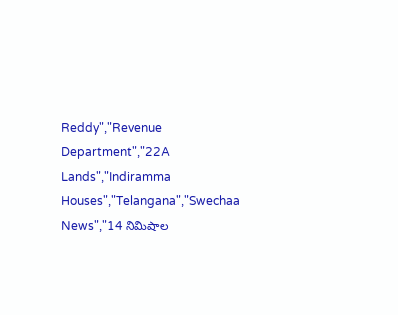Reddy","Revenue Department","22A Lands","Indiramma Houses","Telangana","Swechaa News","14 నిమిషాల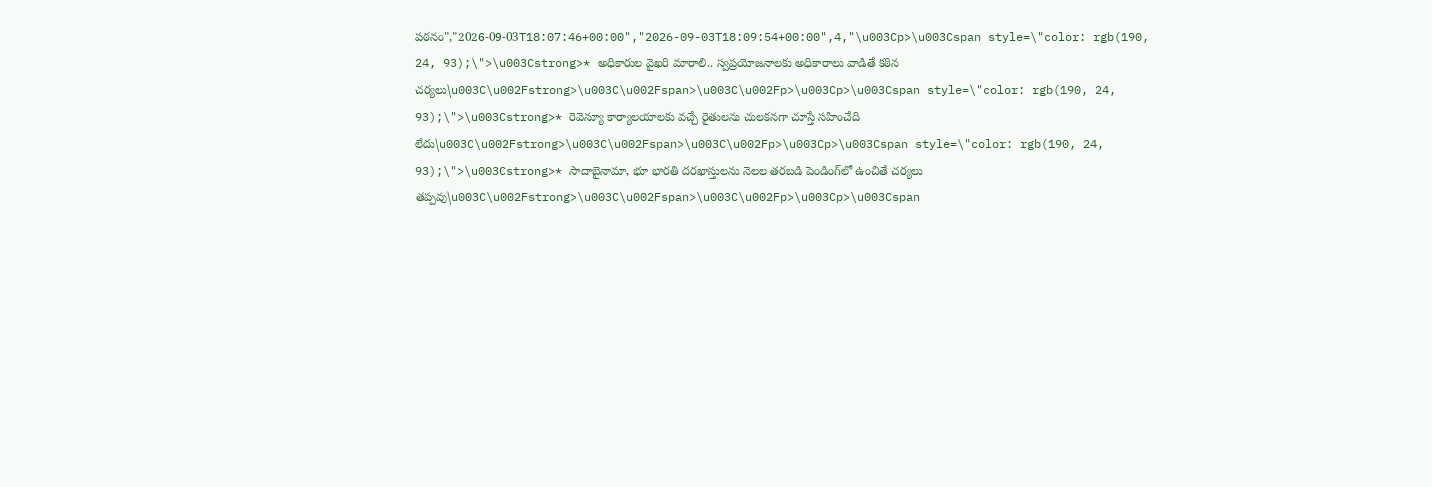పఠనం","2026-09-03T18:07:46+00:00","2026-09-03T18:09:54+00:00",4,"\u003Cp>\u003Cspan style=\"color: rgb(190, 24, 93);\">\u003Cstrong>* అధికారుల వైఖరి మారాలి.. స్వప్రయోజనాలకు అధికారాలు వాడితే కఠిన చర్యలు\u003C\u002Fstrong>\u003C\u002Fspan>\u003C\u002Fp>\u003Cp>\u003Cspan style=\"color: rgb(190, 24, 93);\">\u003Cstrong>* రెవెన్యూ కార్యాలయాలకు వచ్చే రైతులను చులకనగా చూస్తే సహించేది లేదు\u003C\u002Fstrong>\u003C\u002Fspan>\u003C\u002Fp>\u003Cp>\u003Cspan style=\"color: rgb(190, 24, 93);\">\u003Cstrong>* సాదాబైనామా, భూ భారతి దరఖాస్తులను నెలల తరబడి పెండింగ్‌లో ఉంచితే చర్యలు తప్పవు\u003C\u002Fstrong>\u003C\u002Fspan>\u003C\u002Fp>\u003Cp>\u003Cspan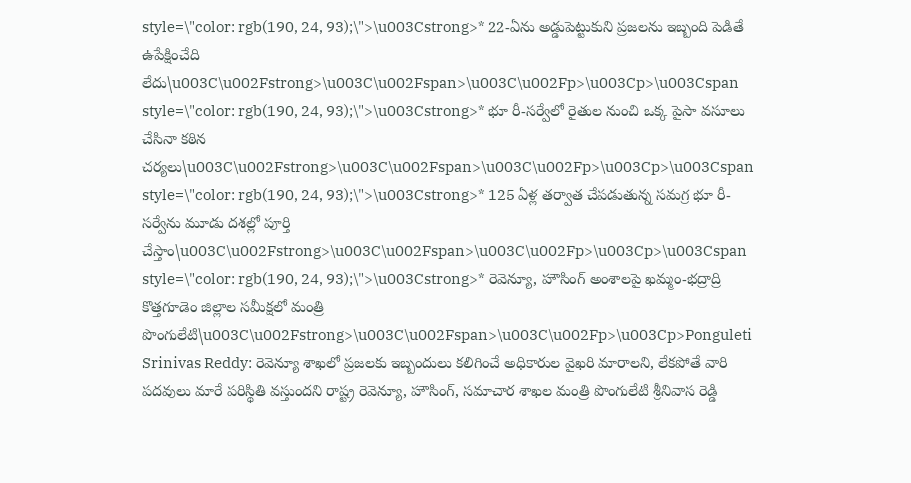style=\"color: rgb(190, 24, 93);\">\u003Cstrong>* 22-ఏను అడ్డుపెట్టుకుని ప్రజలను ఇబ్బంది పెడితే ఉపేక్షించేది లేదు\u003C\u002Fstrong>\u003C\u002Fspan>\u003C\u002Fp>\u003Cp>\u003Cspan style=\"color: rgb(190, 24, 93);\">\u003Cstrong>* భూ రీ-సర్వేలో రైతుల నుంచి ఒక్క పైసా వసూలు చేసినా కఠిన చర్యలు\u003C\u002Fstrong>\u003C\u002Fspan>\u003C\u002Fp>\u003Cp>\u003Cspan style=\"color: rgb(190, 24, 93);\">\u003Cstrong>* 125 ఏళ్ల తర్వాత చేపడుతున్న సమగ్ర భూ రీ-సర్వేను మూడు దశల్లో పూర్తి చేస్తాం\u003C\u002Fstrong>\u003C\u002Fspan>\u003C\u002Fp>\u003Cp>\u003Cspan style=\"color: rgb(190, 24, 93);\">\u003Cstrong>* రెవెన్యూ, హౌసింగ్ అంశాలపై ఖమ్మం-భద్రాద్రి కొత్తగూడెం జిల్లాల సమీక్షలో మంత్రి పొంగులేటి\u003C\u002Fstrong>\u003C\u002Fspan>\u003C\u002Fp>\u003Cp>Ponguleti Srinivas Reddy: రెవెన్యూ శాఖలో ప్రజలకు ఇబ్బందులు కలిగించే అధికారుల వైఖరి మారాలని, లేకపోతే వారి పదవులు మారే పరిస్థితి వస్తుందని రాష్ట్ర రెవెన్యూ, హౌసింగ్, సమాచార శాఖల మంత్రి పొంగులేటి శ్రీనివాస రెడ్డి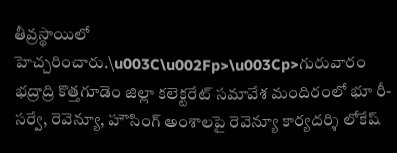తీవ్రస్థాయిలో హెచ్చరించారు.\u003C\u002Fp>\u003Cp>గురువారం భద్రాద్రి కొత్తగూడెం జిల్లా కలెక్టరేట్ సమావేశ మందిరంలో భూ రీ-సర్వే, రెవెన్యూ, హౌసింగ్ అంశాలపై రెవెన్యూ కార్యదర్శి లోకేష్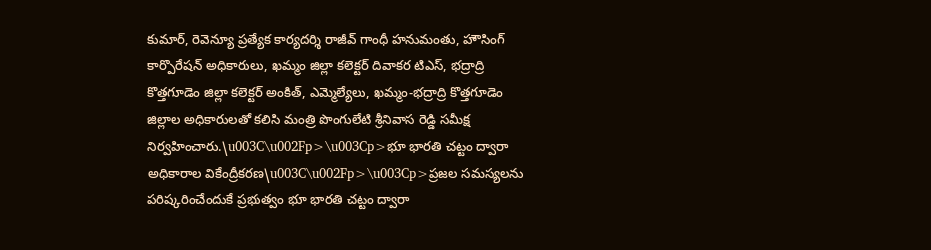కుమార్, రెవెన్యూ ప్రత్యేక కార్యదర్శి రాజీవ్ గాంధీ హనుమంతు, హౌసింగ్ కార్పొరేషన్ అధికారులు, ఖమ్మం జిల్లా కలెక్టర్ దివాకర టిఎస్, భద్రాద్రి కొత్తగూడెం జిల్లా కలెక్టర్ అంకిత్, ఎమ్మెల్యేలు, ఖమ్మం-భద్రాద్రి కొత్తగూడెం జిల్లాల అధికారులతో కలిసి మంత్రి పొంగులేటి శ్రీనివాస రెడ్డి సమీక్ష నిర్వహించారు.\u003C\u002Fp>\u003Cp>భూ భారతి చట్టం ద్వారా అధికారాల వికేంద్రీకరణ\u003C\u002Fp>\u003Cp>ప్రజల సమస్యలను పరిష్కరించేందుకే ప్రభుత్వం భూ భారతి చట్టం ద్వారా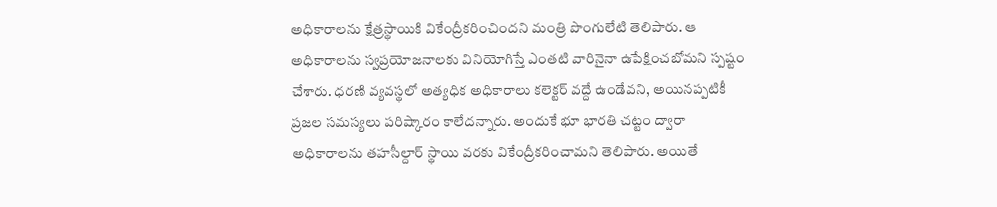అధికారాలను క్షేత్రస్థాయికి వికేంద్రీకరించిందని మంత్రి పొంగులేటి తెలిపారు. ఆ అధికారాలను స్వప్రయోజనాలకు వినియోగిస్తే ఎంతటి వారినైనా ఉపేక్షించబోమని స్పష్టం చేశారు. ధరణి వ్యవస్థలో అత్యధిక అధికారాలు కలెక్టర్ వద్దే ఉండేవని, అయినప్పటికీ ప్రజల సమస్యలు పరిష్కారం కాలేదన్నారు. అందుకే భూ భారతి చట్టం ద్వారా అధికారాలను తహసీల్దార్ స్థాయి వరకు వికేంద్రీకరించామని తెలిపారు. అయితే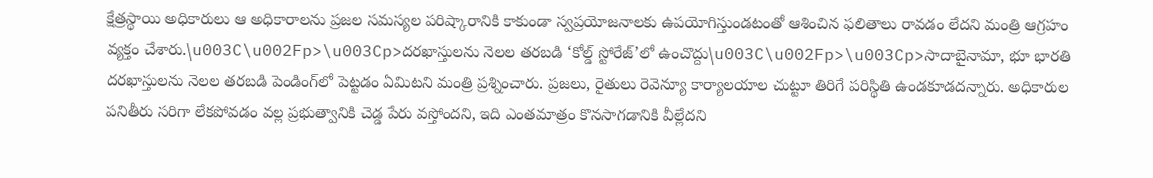క్షేత్రస్థాయి అధికారులు ఆ అధికారాలను ప్రజల సమస్యల పరిష్కారానికి కాకుండా స్వప్రయోజనాలకు ఉపయోగిస్తుండటంతో ఆశించిన ఫలితాలు రావడం లేదని మంత్రి ఆగ్రహం వ్యక్తం చేశారు.\u003C\u002Fp>\u003Cp>దరఖాస్తులను నెలల తరబడి ‘కోల్డ్ స్టోరేజ్’లో ఉంచొద్దు\u003C\u002Fp>\u003Cp>సాదాబైనామా, భూ భారతి దరఖాస్తులను నెలల తరబడి పెండింగ్‌లో పెట్టడం ఏమిటని మంత్రి ప్రశ్నించారు. ప్రజలు, రైతులు రెవెన్యూ కార్యాలయాల చుట్టూ తిరిగే పరిస్థితి ఉండకూడదన్నారు. అధికారుల పనితీరు సరిగా లేకపోవడం వల్ల ప్రభుత్వానికి చెడ్డ పేరు వస్తోందని, ఇది ఎంతమాత్రం కొనసాగడానికి వీల్లేదని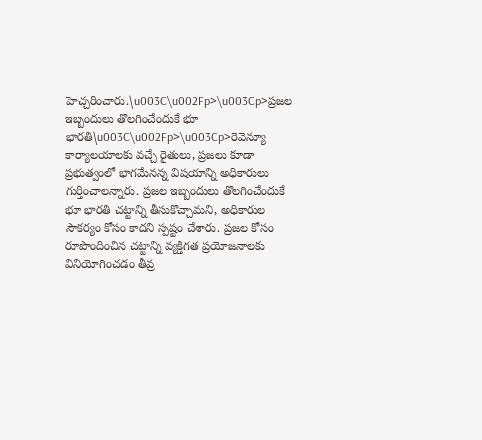హెచ్చరించారు.\u003C\u002Fp>\u003Cp>ప్రజల ఇబ్బందులు తొలగించేందుకే భూ భారతి\u003C\u002Fp>\u003Cp>రెవెన్యూ కార్యాలయాలకు వచ్చే రైతులు, ప్రజలు కూడా ప్రభుత్వంలో భాగమేనన్న విషయాన్ని అధికారులు గుర్తించాలన్నారు. ప్రజల ఇబ్బందులు తొలగించేందుకే భూ భారతి చట్టాన్ని తీసుకొచ్చామని, అధికారుల సౌకర్యం కోసం కాదని స్పష్టం చేశారు. ప్రజల కోసం రూపొందించిన చట్టాన్ని వ్యక్తిగత ప్రయోజనాలకు వినియోగించడం తీవ్ర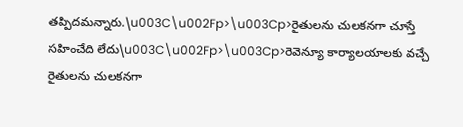తప్పిదమన్నారు.\u003C\u002Fp>\u003Cp>రైతులను చులకనగా చూస్తే సహించేది లేదు\u003C\u002Fp>\u003Cp>రెవెన్యూ కార్యాలయాలకు వచ్చే రైతులను చులకనగా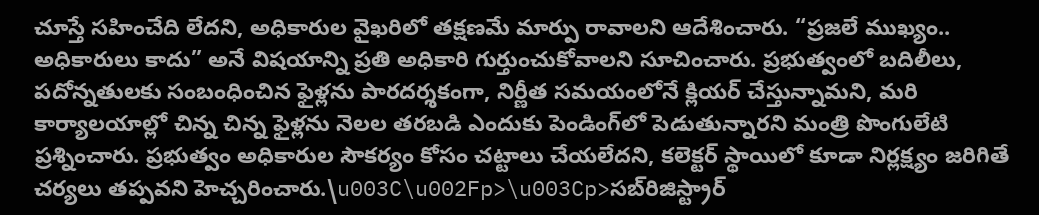చూస్తే సహించేది లేదని, అధికారుల వైఖరిలో తక్షణమే మార్పు రావాలని ఆదేశించారు. “ప్రజలే ముఖ్యం.. అధికారులు కాదు” అనే విషయాన్ని ప్రతి అధికారి గుర్తుంచుకోవాలని సూచించారు. ప్రభుత్వంలో బదిలీలు, పదోన్నతులకు సంబంధించిన ఫైళ్లను పారదర్శకంగా, నిర్ణీత సమయంలోనే క్లియర్ చేస్తున్నామని, మరి కార్యాలయాల్లో చిన్న చిన్న ఫైళ్లను నెలల తరబడి ఎందుకు పెండింగ్‌లో పెడుతున్నారని మంత్రి పొంగులేటి ప్రశ్నించారు. ప్రభుత్వం అధికారుల సౌకర్యం కోసం చట్టాలు చేయలేదని, కలెక్టర్ స్థాయిలో కూడా నిర్లక్ష్యం జరిగితే చర్యలు తప్పవని హెచ్చరించారు.\u003C\u002Fp>\u003Cp>సబ్‌రిజిస్ట్రార్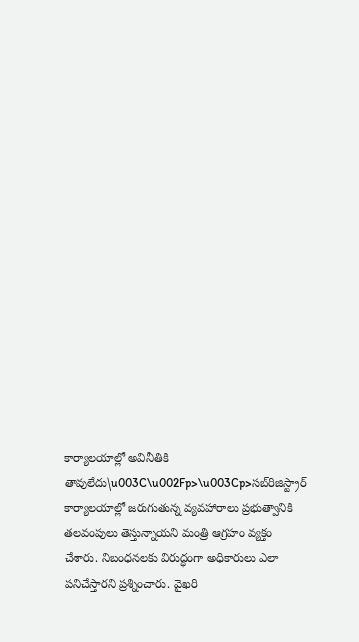కార్యాలయాల్లో అవినీతికి తావులేదు\u003C\u002Fp>\u003Cp>సబ్‌రిజిస్ట్రార్ కార్యాలయాల్లో జరుగుతున్న వ్యవహారాలు ప్రభుత్వానికి తలవంపులు తెస్తున్నాయని మంత్రి ఆగ్రహం వ్యక్తం చేశారు. నిబంధనలకు విరుద్ధంగా అధికారులు ఎలా పనిచేస్తారని ప్రశ్నించారు. వైఖరి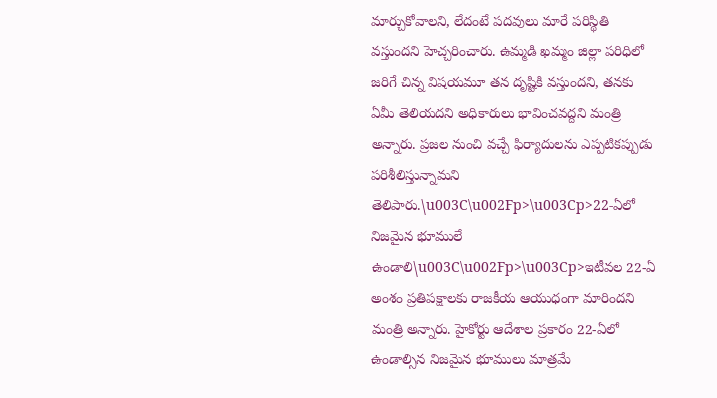మార్చుకోవాలని, లేదంటే పదవులు మారే పరిస్థితి వస్తుందని హెచ్చరించారు. ఉమ్మడి ఖమ్మం జిల్లా పరిధిలో జరిగే చిన్న విషయమూ తన దృష్టికి వస్తుందని, తనకు ఏమీ తెలియదని అధికారులు భావించవద్దని మంత్రి అన్నారు. ప్రజల నుంచి వచ్చే ఫిర్యాదులను ఎప్పటికప్పుడు పరిశీలిస్తున్నామని తెలిపారు.\u003C\u002Fp>\u003Cp>22-ఏలో నిజమైన భూములే ఉండాలి\u003C\u002Fp>\u003Cp>ఇటీవల 22-ఏ అంశం ప్రతిపక్షాలకు రాజకీయ ఆయుధంగా మారిందని మంత్రి అన్నారు. హైకోర్టు ఆదేశాల ప్రకారం 22-ఏలో ఉండాల్సిన నిజమైన భూములు మాత్రమే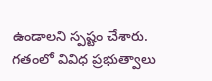ఉండాలని స్పష్టం చేశారు. గతంలో వివిధ ప్రభుత్వాలు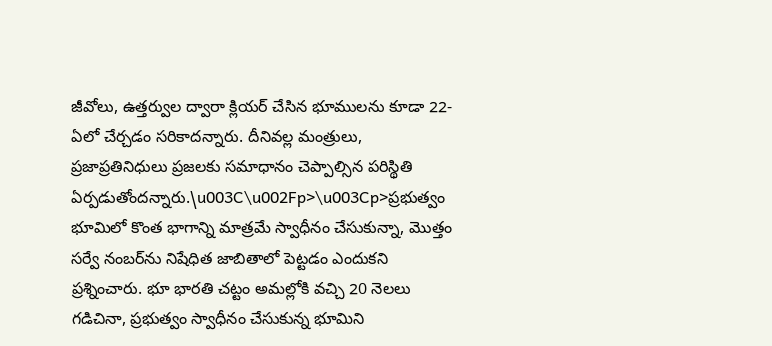జీవోలు, ఉత్తర్వుల ద్వారా క్లియర్ చేసిన భూములను కూడా 22-ఏలో చేర్చడం సరికాదన్నారు. దీనివల్ల మంత్రులు, ప్రజాప్రతినిధులు ప్రజలకు సమాధానం చెప్పాల్సిన పరిస్థితి ఏర్పడుతోందన్నారు.\u003C\u002Fp>\u003Cp>ప్రభుత్వం భూమిలో కొంత భాగాన్ని మాత్రమే స్వాధీనం చేసుకున్నా, మొత్తం సర్వే నంబర్‌ను నిషేధిత జాబితాలో పెట్టడం ఎందుకని ప్రశ్నించారు. భూ భారతి చట్టం అమల్లోకి వచ్చి 20 నెలలు గడిచినా, ప్రభుత్వం స్వాధీనం చేసుకున్న భూమిని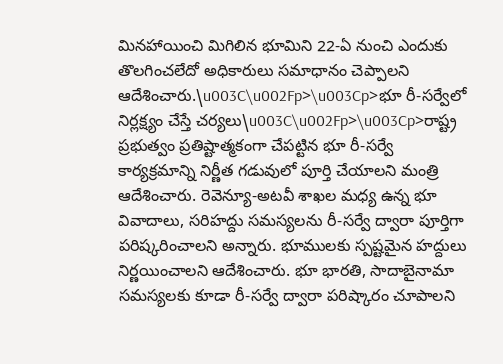మినహాయించి మిగిలిన భూమిని 22-ఏ నుంచి ఎందుకు తొలగించలేదో అధికారులు సమాధానం చెప్పాలని ఆదేశించారు.\u003C\u002Fp>\u003Cp>భూ రీ-సర్వేలో నిర్లక్ష్యం చేస్తే చర్యలు\u003C\u002Fp>\u003Cp>రాష్ట్ర ప్రభుత్వం ప్రతిష్టాత్మకంగా చేపట్టిన భూ రీ-సర్వే కార్యక్రమాన్ని నిర్ణీత గడువులో పూర్తి చేయాలని మంత్రి ఆదేశించారు. రెవెన్యూ-అటవీ శాఖల మధ్య ఉన్న భూ వివాదాలు, సరిహద్దు సమస్యలను రీ-సర్వే ద్వారా పూర్తిగా పరిష్కరించాలని అన్నారు. భూములకు స్పష్టమైన హద్దులు నిర్ణయించాలని ఆదేశించారు. భూ భారతి, సాదాబైనామా సమస్యలకు కూడా రీ-సర్వే ద్వారా పరిష్కారం చూపాలని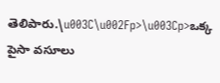తెలిపారు.\u003C\u002Fp>\u003Cp>ఒక్క పైసా వసూలు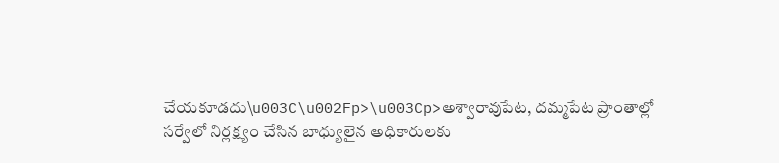చేయకూడదు\u003C\u002Fp>\u003Cp>అశ్వారావుపేట, దమ్మపేట ప్రాంతాల్లో సర్వేలో నిర్లక్ష్యం చేసిన బాధ్యులైన అధికారులకు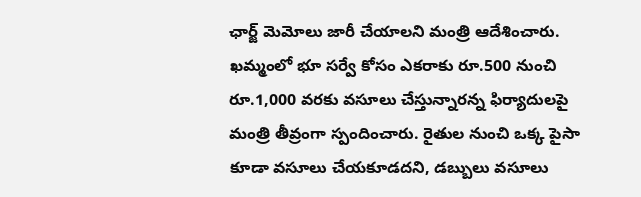ఛార్జ్ మెమోలు జారీ చేయాలని మంత్రి ఆదేశించారు. ఖమ్మంలో భూ సర్వే కోసం ఎకరాకు రూ.500 నుంచి రూ.1,000 వరకు వసూలు చేస్తున్నారన్న ఫిర్యాదులపై మంత్రి తీవ్రంగా స్పందించారు. రైతుల నుంచి ఒక్క పైసా కూడా వసూలు చేయకూడదని, డబ్బులు వసూలు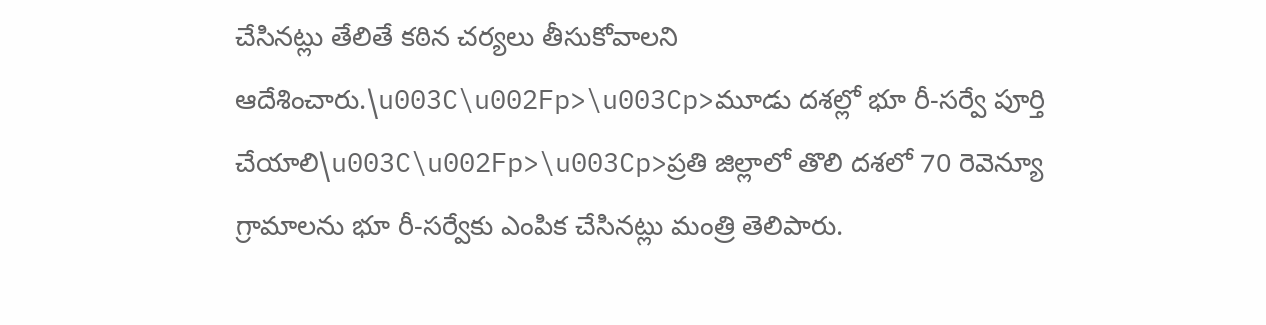చేసినట్లు తేలితే కఠిన చర్యలు తీసుకోవాలని ఆదేశించారు.\u003C\u002Fp>\u003Cp>మూడు దశల్లో భూ రీ-సర్వే పూర్తి చేయాలి\u003C\u002Fp>\u003Cp>ప్రతి జిల్లాలో తొలి దశలో 70 రెవెన్యూ గ్రామాలను భూ రీ-సర్వేకు ఎంపిక చేసినట్లు మంత్రి తెలిపారు.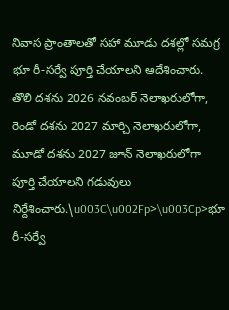నివాస ప్రాంతాలతో సహా మూడు దశల్లో సమగ్ర భూ రీ-సర్వే పూర్తి చేయాలని ఆదేశించారు. తొలి దశను 2026 నవంబర్ నెలాఖరులోగా, రెండో దశను 2027 మార్చి నెలాఖరులోగా, మూడో దశను 2027 జూన్ నెలాఖరులోగా పూర్తి చేయాలని గడువులు నిర్దేశించారు.\u003C\u002Fp>\u003Cp>భూ రీ-సర్వే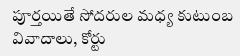పూర్తయితే సోదరుల మధ్య కుటుంబ వివాదాలు, కోర్టు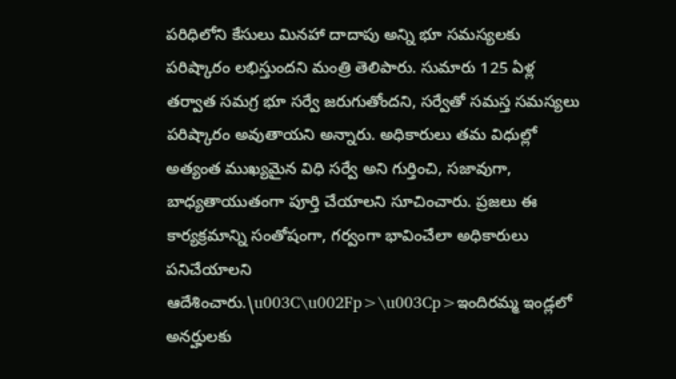పరిధిలోని కేసులు మినహా దాదాపు అన్ని భూ సమస్యలకు పరిష్కారం లభిస్తుందని మంత్రి తెలిపారు. సుమారు 125 ఏళ్ల తర్వాత సమగ్ర భూ సర్వే జరుగుతోందని, సర్వేతో సమస్త సమస్యలు పరిష్కారం అవుతాయని అన్నారు. అధికారులు తమ విధుల్లో అత్యంత ముఖ్యమైన విధి సర్వే అని గుర్తించి, సజావుగా, బాధ్యతాయుతంగా పూర్తి చేయాలని సూచించారు. ప్రజలు ఈ కార్యక్రమాన్ని సంతోషంగా, గర్వంగా భావించేలా అధికారులు పనిచేయాలని ఆదేశించారు.\u003C\u002Fp>\u003Cp>ఇందిరమ్మ ఇండ్లలో అనర్హులకు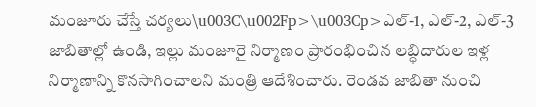మంజూరు చేస్తే చర్యలు\u003C\u002Fp>\u003Cp>ఎల్-1, ఎల్-2, ఎల్-3 జాబితాల్లో ఉండి, ఇల్లు మంజూరై నిర్మాణం ప్రారంభించిన లబ్ధిదారుల ఇళ్ల నిర్మాణాన్ని కొనసాగించాలని మంత్రి ఆదేశించారు. రెండవ జాబితా నుంచి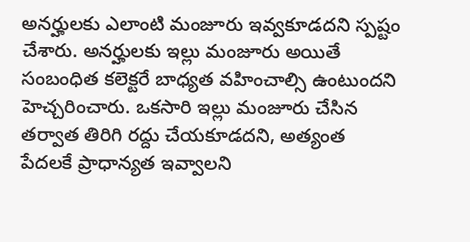అనర్హులకు ఎలాంటి మంజూరు ఇవ్వకూడదని స్పష్టం చేశారు. అనర్హులకు ఇల్లు మంజూరు అయితే సంబంధిత కలెక్టరే బాధ్యత వహించాల్సి ఉంటుందని హెచ్చరించారు. ఒకసారి ఇల్లు మంజూరు చేసిన తర్వాత తిరిగి రద్దు చేయకూడదని, అత్యంత పేదలకే ప్రాధాన్యత ఇవ్వాలని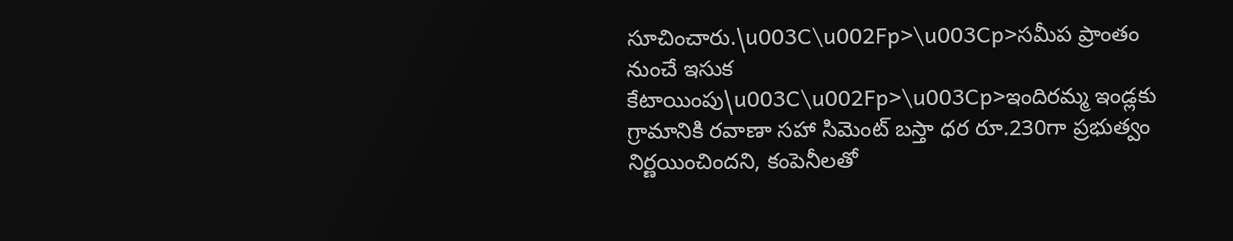సూచించారు.\u003C\u002Fp>\u003Cp>సమీప ప్రాంతం నుంచే ఇసుక కేటాయింపు\u003C\u002Fp>\u003Cp>ఇందిరమ్మ ఇండ్లకు గ్రామానికి రవాణా సహా సిమెంట్ బస్తా ధర రూ.230గా ప్రభుత్వం నిర్ణయించిందని, కంపెనీలతో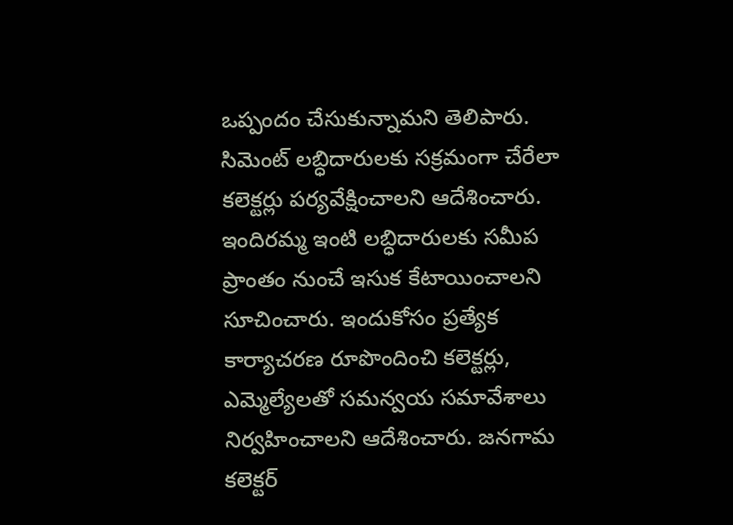ఒప్పందం చేసుకున్నామని తెలిపారు. సిమెంట్ లబ్ధిదారులకు సక్రమంగా చేరేలా కలెక్టర్లు పర్యవేక్షించాలని ఆదేశించారు. ఇందిరమ్మ ఇంటి లబ్ధిదారులకు సమీప ప్రాంతం నుంచే ఇసుక కేటాయించాలని సూచించారు. ఇందుకోసం ప్రత్యేక కార్యాచరణ రూపొందించి కలెక్టర్లు, ఎమ్మెల్యేలతో సమన్వయ సమావేశాలు నిర్వహించాలని ఆదేశించారు. జనగామ కలెక్టర్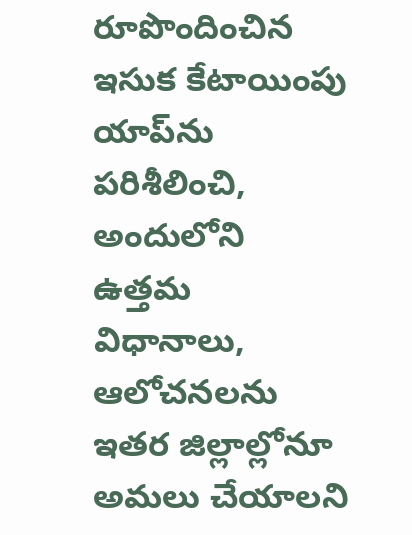రూపొందించిన ఇసుక కేటాయింపు యాప్‌ను పరిశీలించి, అందులోని ఉత్తమ విధానాలు, ఆలోచనలను ఇతర జిల్లాల్లోనూ అమలు చేయాలని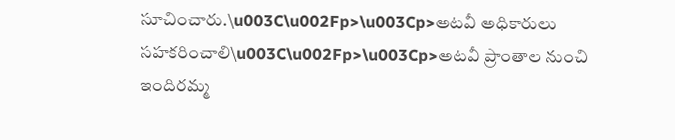సూచించారు.\u003C\u002Fp>\u003Cp>అటవీ అధికారులు సహకరించాలి\u003C\u002Fp>\u003Cp>అటవీ ప్రాంతాల నుంచి ఇందిరమ్మ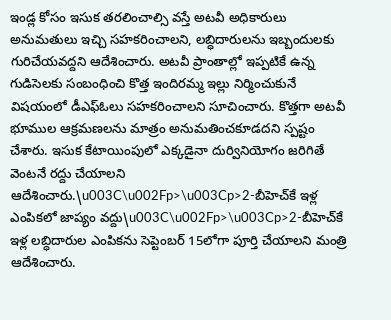ఇండ్ల కోసం ఇసుక తరలించాల్సి వస్తే అటవీ అధికారులు అనుమతులు ఇచ్చి సహకరించాలని, లబ్ధిదారులను ఇబ్బందులకు గురిచేయవద్దని ఆదేశించారు. అటవీ ప్రాంతాల్లో ఇప్పటికే ఉన్న గుడిసెలకు సంబంధించి కొత్త ఇందిరమ్మ ఇల్లు నిర్మించుకునే విషయంలో డీఎఫ్‌ఓలు సహకరించాలని సూచించారు. కొత్తగా అటవీ భూముల ఆక్రమణలను మాత్రం అనుమతించకూడదని స్పష్టం చేశారు. ఇసుక కేటాయింపులో ఎక్కడైనా దుర్వినియోగం జరిగితే వెంటనే రద్దు చేయాలని ఆదేశించారు.\u003C\u002Fp>\u003Cp>2-బీహెచ్‌కే ఇళ్ల ఎంపికలో జాప్యం వద్దు\u003C\u002Fp>\u003Cp>2-బీహెచ్‌కే ఇళ్ల లబ్ధిదారుల ఎంపికను సెప్టెంబర్ 15లోగా పూర్తి చేయాలని మంత్రి ఆదేశించారు.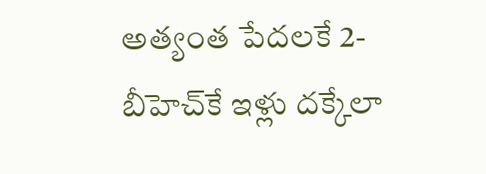అత్యంత పేదలకే 2-బీహెచ్‌కే ఇళ్లు దక్కేలా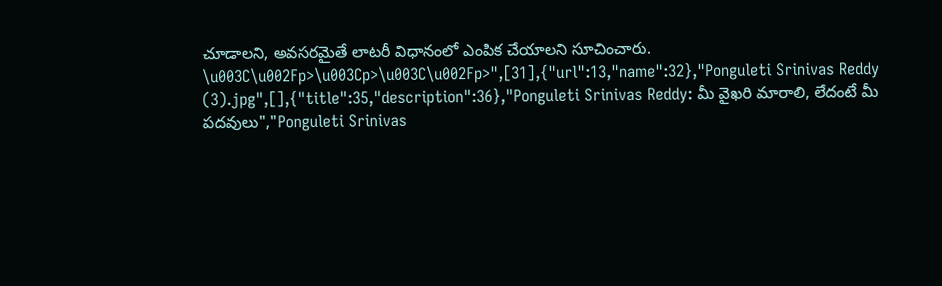చూడాలని, అవసరమైతే లాటరీ విధానంలో ఎంపిక చేయాలని సూచించారు. \u003C\u002Fp>\u003Cp>\u003C\u002Fp>",[31],{"url":13,"name":32},"Ponguleti Srinivas Reddy (3).jpg",[],{"title":35,"description":36},"Ponguleti Srinivas Reddy: మీ వైఖరి మారాలి, లేదంటే మీ పదవులు","Ponguleti Srinivas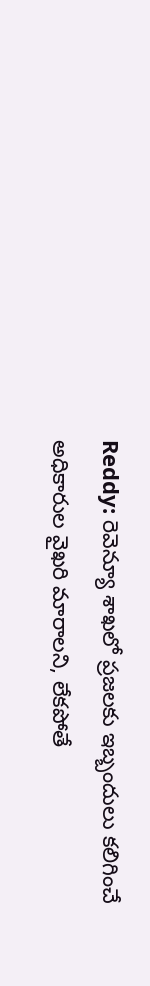Reddy: రెవెన్యూ శాఖలో ప్రజలకు ఇబ్బందులు కలిగించే అధికారుల వైఖరి మారాలని, లేకపోతే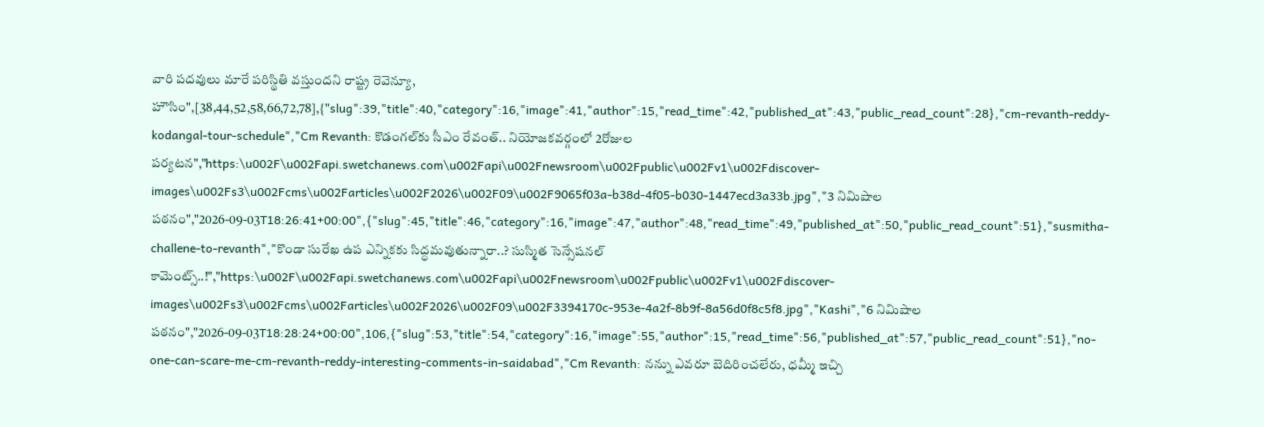వారి పదవులు మారే పరిస్థితి వస్తుందని రాష్ట్ర రెవెన్యూ, హౌసిం",[38,44,52,58,66,72,78],{"slug":39,"title":40,"category":16,"image":41,"author":15,"read_time":42,"published_at":43,"public_read_count":28},"cm-revanth-reddy-kodangal-tour-schedule","Cm Revanth: కొడంగల్‌కు సీఎం రేవంత్.. నియోజకవర్గంలో 2రోజుల పర్యటన","https:\u002F\u002Fapi.swetchanews.com\u002Fapi\u002Fnewsroom\u002Fpublic\u002Fv1\u002Fdiscover-images\u002Fs3\u002Fcms\u002Farticles\u002F2026\u002F09\u002F9065f03a-b38d-4f05-b030-1447ecd3a33b.jpg","3 నిమిషాల పఠనం","2026-09-03T18:26:41+00:00",{"slug":45,"title":46,"category":16,"image":47,"author":48,"read_time":49,"published_at":50,"public_read_count":51},"susmitha-challene-to-revanth","కొండా సురేఖ ఉప ఎన్నికకు సిద్ధమవుతున్నారా..? సుస్మిత సెన్సేషనల్ కామెంట్స్..!","https:\u002F\u002Fapi.swetchanews.com\u002Fapi\u002Fnewsroom\u002Fpublic\u002Fv1\u002Fdiscover-images\u002Fs3\u002Fcms\u002Farticles\u002F2026\u002F09\u002F3394170c-953e-4a2f-8b9f-8a56d0f8c5f8.jpg","Kashi","6 నిమిషాల పఠనం","2026-09-03T18:28:24+00:00",106,{"slug":53,"title":54,"category":16,"image":55,"author":15,"read_time":56,"published_at":57,"public_read_count":51},"no-one-can-scare-me-cm-revanth-reddy-interesting-comments-in-saidabad","Cm Revanth: నన్ను ఎవరూ బెదిరించలేరు, ధమ్మీ ఇచ్చి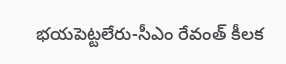భయపెట్టలేరు-సీఎం రేవంత్ కీలక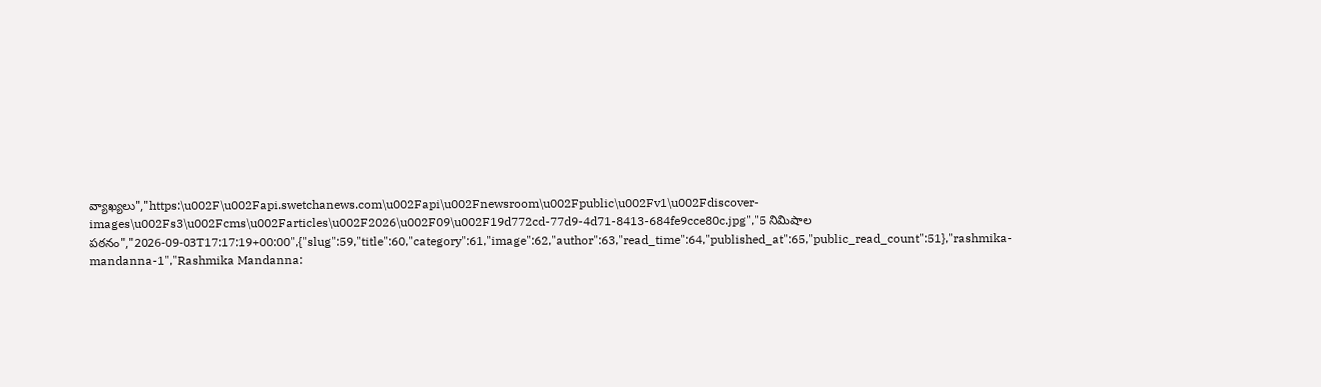వ్యాఖ్యలు","https:\u002F\u002Fapi.swetchanews.com\u002Fapi\u002Fnewsroom\u002Fpublic\u002Fv1\u002Fdiscover-images\u002Fs3\u002Fcms\u002Farticles\u002F2026\u002F09\u002F19d772cd-77d9-4d71-8413-684fe9cce80c.jpg","5 నిమిషాల పఠనం","2026-09-03T17:17:19+00:00",{"slug":59,"title":60,"category":61,"image":62,"author":63,"read_time":64,"published_at":65,"public_read_count":51},"rashmika-mandanna-1","Rashmika Mandanna: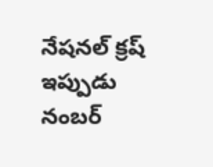నేషనల్ క్రష్ ఇప్పుడు నంబర్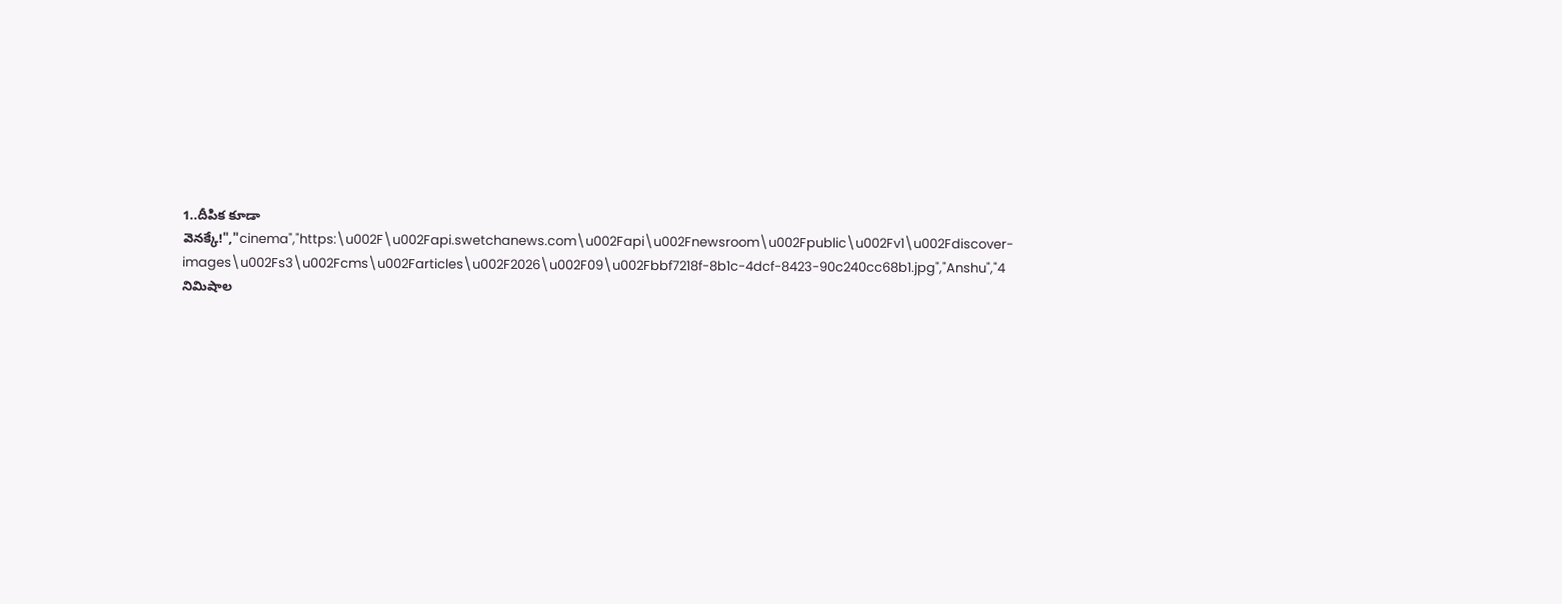1..దీపిక కూడా వెనక్కే!","cinema","https:\u002F\u002Fapi.swetchanews.com\u002Fapi\u002Fnewsroom\u002Fpublic\u002Fv1\u002Fdiscover-images\u002Fs3\u002Fcms\u002Farticles\u002F2026\u002F09\u002Fbbf7218f-8b1c-4dcf-8423-90c240cc68b1.jpg","Anshu","4 నిమిషాల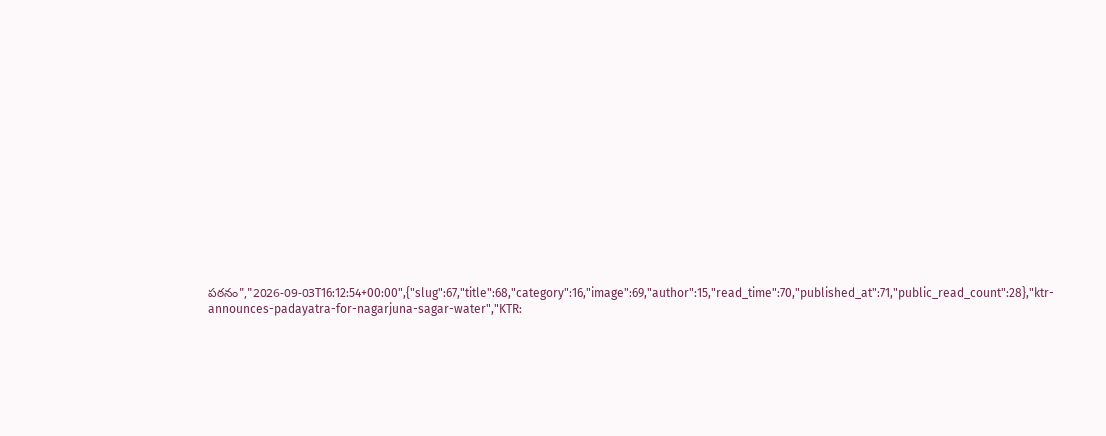పఠనం","2026-09-03T16:12:54+00:00",{"slug":67,"title":68,"category":16,"image":69,"author":15,"read_time":70,"published_at":71,"public_read_count":28},"ktr-announces-padayatra-for-nagarjuna-sagar-water","KTR: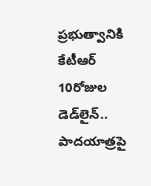ప్రభుత్వానికి కేటీఆర్ 10రోజుల డెడ్‌లైన్.. పాదయాత్రపై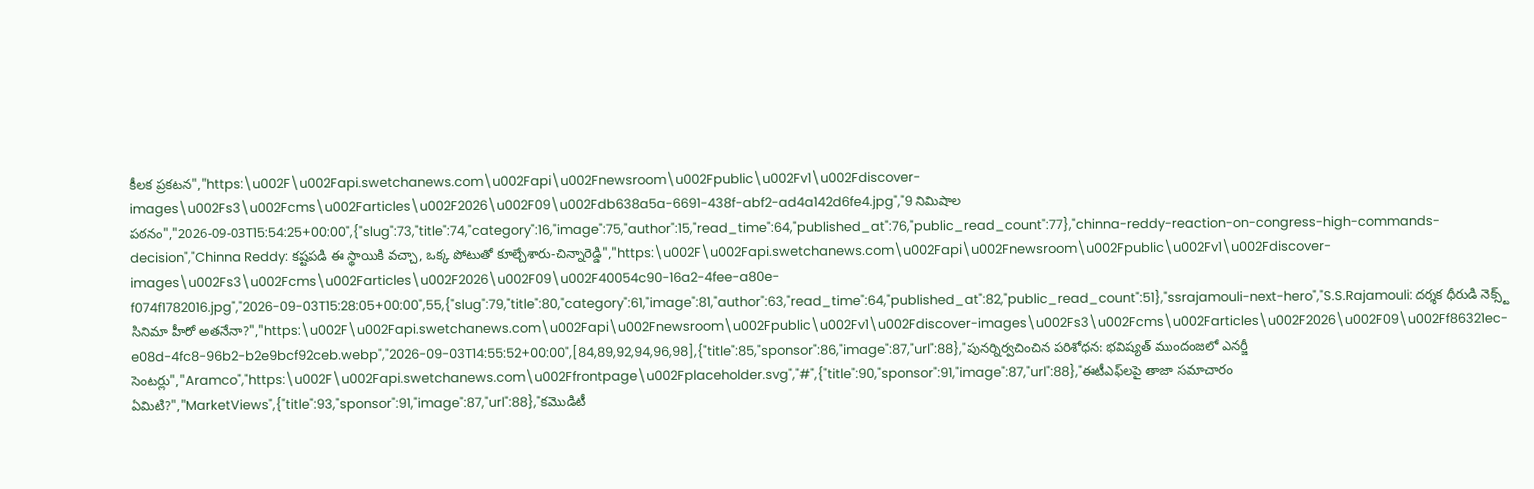కీలక ప్రకటన","https:\u002F\u002Fapi.swetchanews.com\u002Fapi\u002Fnewsroom\u002Fpublic\u002Fv1\u002Fdiscover-images\u002Fs3\u002Fcms\u002Farticles\u002F2026\u002F09\u002Fdb638a5a-6691-438f-abf2-ad4a142d6fe4.jpg","9 నిమిషాల పఠనం","2026-09-03T15:54:25+00:00",{"slug":73,"title":74,"category":16,"image":75,"author":15,"read_time":64,"published_at":76,"public_read_count":77},"chinna-reddy-reaction-on-congress-high-commands-decision","Chinna Reddy: కష్టపడి ఈ స్థాయికి వచ్చా, ఒక్క పోటుతో కూల్చేశారు-చిన్నారెడ్డి","https:\u002F\u002Fapi.swetchanews.com\u002Fapi\u002Fnewsroom\u002Fpublic\u002Fv1\u002Fdiscover-images\u002Fs3\u002Fcms\u002Farticles\u002F2026\u002F09\u002F40054c90-16a2-4fee-a80e-f074f1782016.jpg","2026-09-03T15:28:05+00:00",55,{"slug":79,"title":80,"category":61,"image":81,"author":63,"read_time":64,"published_at":82,"public_read_count":51},"ssrajamouli-next-hero","S.S.Rajamouli: దర్శక ధీరుడి నెక్స్ట్ సినిమా హీరో అతనేనా?","https:\u002F\u002Fapi.swetchanews.com\u002Fapi\u002Fnewsroom\u002Fpublic\u002Fv1\u002Fdiscover-images\u002Fs3\u002Fcms\u002Farticles\u002F2026\u002F09\u002Ff86321ec-e08d-4fc8-96b2-b2e9bcf92ceb.webp","2026-09-03T14:55:52+00:00",[84,89,92,94,96,98],{"title":85,"sponsor":86,"image":87,"url":88},"పునర్నిర్వచించిన పరిశోధన: భవిష్యత్ ముందంజలో ఎనర్జీ సెంటర్లు","Aramco","https:\u002F\u002Fapi.swetchanews.com\u002Ffrontpage\u002Fplaceholder.svg","#",{"title":90,"sponsor":91,"image":87,"url":88},"ఈటీఎఫ్‌లపై తాజా సమాచారం ఏమిటి?","MarketViews",{"title":93,"sponsor":91,"image":87,"url":88},"కమొడిటీ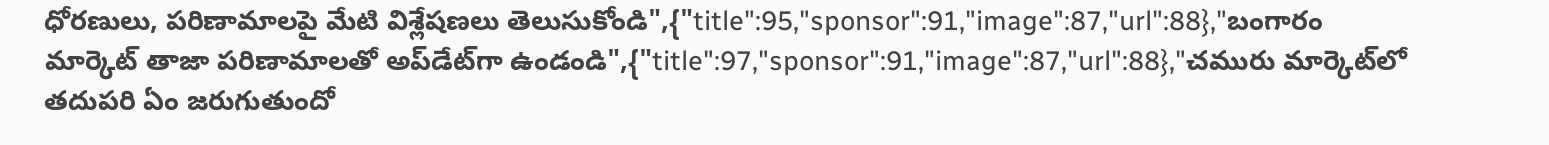ధోరణులు, పరిణామాలపై మేటి విశ్లేషణలు తెలుసుకోండి",{"title":95,"sponsor":91,"image":87,"url":88},"బంగారం మార్కెట్ తాజా పరిణామాలతో అప్‌డేట్‌గా ఉండండి",{"title":97,"sponsor":91,"image":87,"url":88},"చమురు మార్కెట్‌లో తదుపరి ఏం జరుగుతుందో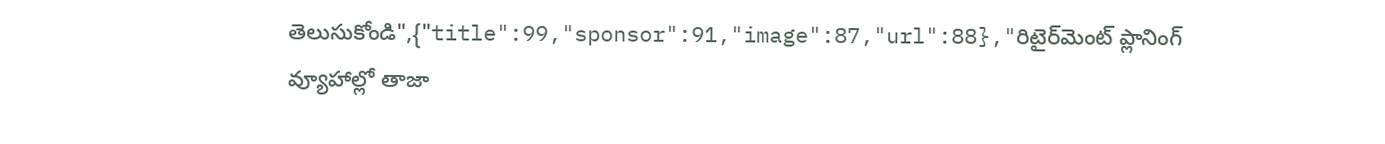తెలుసుకోండి",{"title":99,"sponsor":91,"image":87,"url":88},"రిటైర్‌మెంట్ ప్లానింగ్ వ్యూహాల్లో తాజా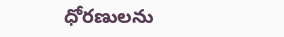ధోరణులను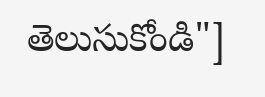తెలుసుకోండి"]